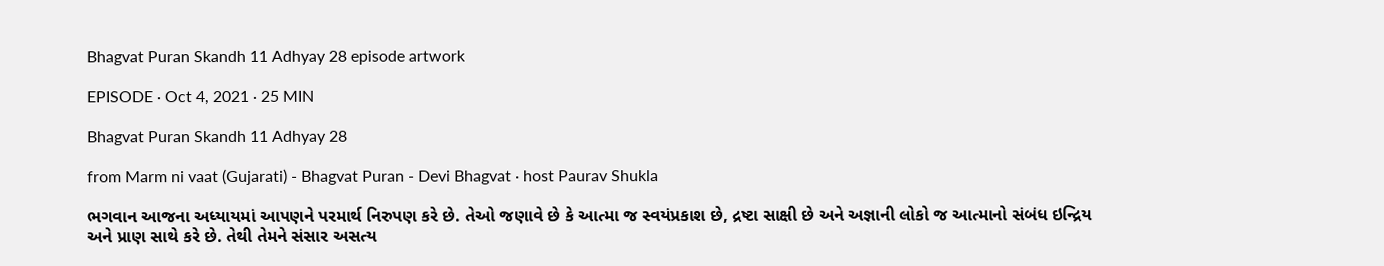Bhagvat Puran Skandh 11 Adhyay 28 episode artwork

EPISODE · Oct 4, 2021 · 25 MIN

Bhagvat Puran Skandh 11 Adhyay 28

from Marm ni vaat (Gujarati) - Bhagvat Puran - Devi Bhagvat · host Paurav Shukla

ભગવાન આજના અધ્યાયમાં આપણને પરમાર્થ નિરુપણ કરે છે. તેઓ જણાવે છે કે આત્મા જ સ્વયંપ્રકાશ છે, દ્રષ્ટા સાક્ષી છે અને અજ્ઞાની લોકો જ આત્માનો સંબંધ ઇન્દ્રિય અને પ્રાણ સાથે કરે છે. તેથી તેમને સંસાર અસત્ય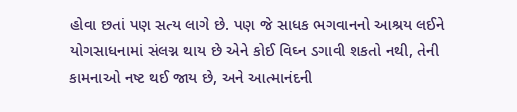હોવા છતાં પણ સત્ય લાગે છે. પણ જે સાધક ભગવાનનો આશ્રય લઈને યોગસાધનામાં સંલગ્ન થાય છે એને કોઈ વિઘ્ન ડગાવી શકતો નથી, તેની કામનાઓ નષ્ટ થઈ જાય છે, અને આત્માનંદની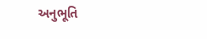અનુભૂતિ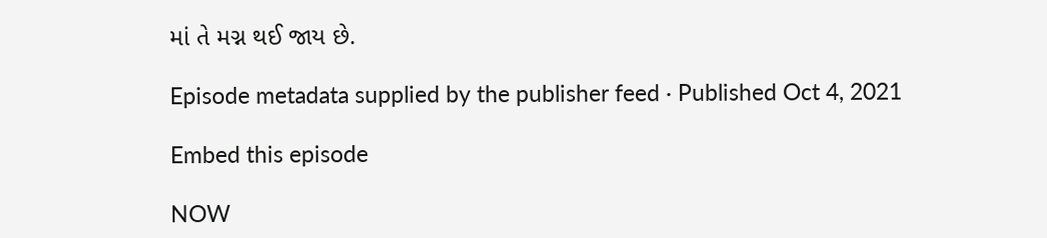માં તે મગ્ન થઈ જાય છે.

Episode metadata supplied by the publisher feed · Published Oct 4, 2021

Embed this episode

NOW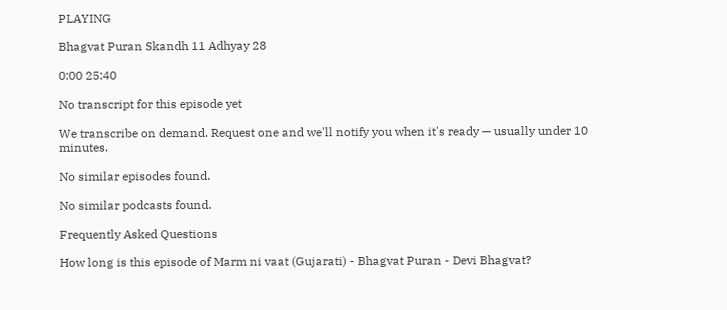PLAYING

Bhagvat Puran Skandh 11 Adhyay 28

0:00 25:40

No transcript for this episode yet

We transcribe on demand. Request one and we'll notify you when it's ready — usually under 10 minutes.

No similar episodes found.

No similar podcasts found.

Frequently Asked Questions

How long is this episode of Marm ni vaat (Gujarati) - Bhagvat Puran - Devi Bhagvat?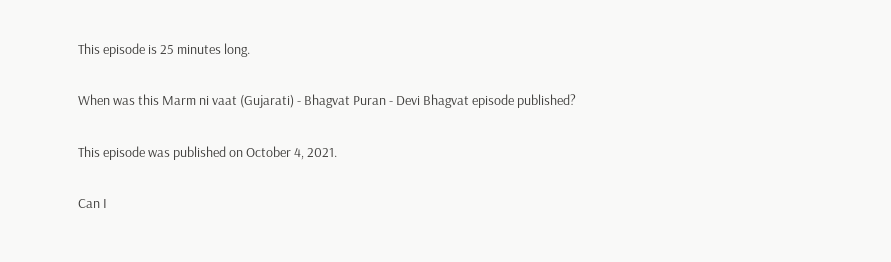This episode is 25 minutes long.

When was this Marm ni vaat (Gujarati) - Bhagvat Puran - Devi Bhagvat episode published?

This episode was published on October 4, 2021.

Can I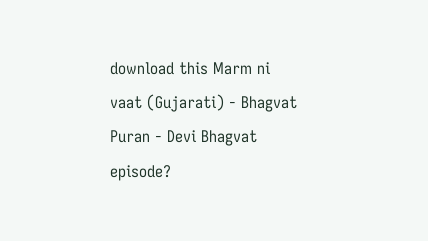download this Marm ni vaat (Gujarati) - Bhagvat Puran - Devi Bhagvat episode?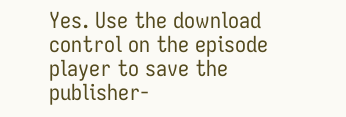Yes. Use the download control on the episode player to save the publisher-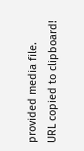provided media file.
URL copied to clipboard!